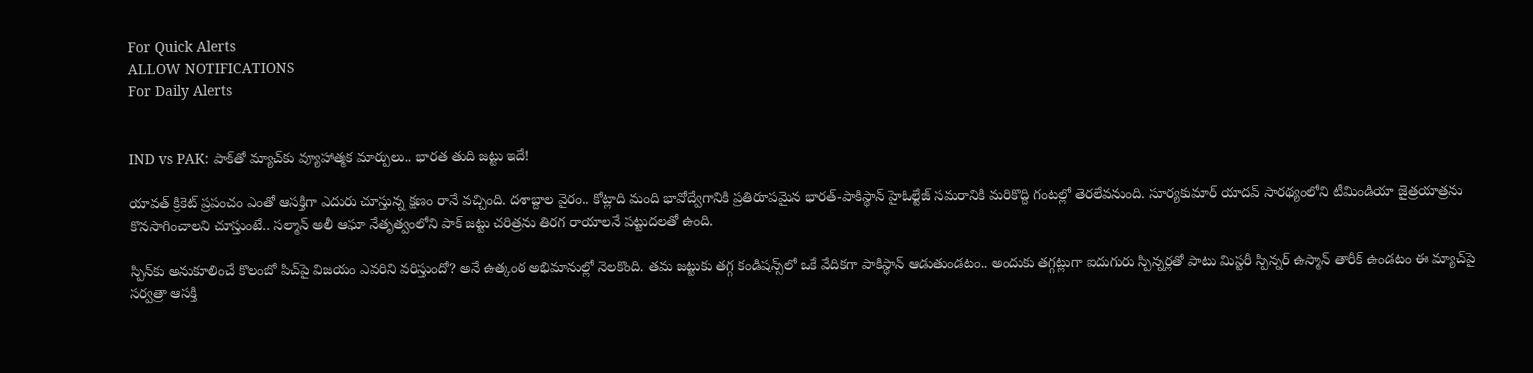For Quick Alerts
ALLOW NOTIFICATIONS
For Daily Alerts


IND vs PAK: పాక్‌తో మ్యాచ్‌కు వ్యూహాత్మక మార్పులు.. భారత తుది జట్టు ఇదే!

యావత్ క్రికెట్ ప్రపంచం ఎంతో ఆసక్తిగా ఎదురు చూస్తున్న క్షణం రానే వచ్చింది. దశాబ్దాల వైరం.. కోట్లాది మంది భావోద్వేగానికి ప్రతిరూపమైన భారత్-పాకిస్థాన్ హైఓల్టేజ్ సమరానికి మరికొద్ది గంటల్లో తెరలేవనుంది. సూర్యకుమార్ యాదవ్ సారథ్యంలోని టీమిండియా జైత్రయాత్రను కొనసాగించాలని చూస్తుంటే.. సల్మాన్ అలీ ఆఘా నేతృత్వంలోని పాక్ జట్టు చరిత్రను తిరగ రాయాలనే పట్టుదలతో ఉంది.

స్పిన్‌కు అనుకూలించే కొలంబో పిచ్‌పై విజయం ఎవరిని వరిస్తుందో? అనే ఉత్కంఠ అభిమానుల్లో నెలకొంది. తమ జట్టుకు తగ్గ కండిషన్స్‌లో ఒకే వేదికగా పాకిస్థాన్ ఆడుతుండటం.. అందుకు తగ్గట్లుగా ఐదుగురు స్పిన్నర్లతో పాటు మిస్టరీ స్పిన్నర్ ఉస్మాన్ తారీక్ ఉండటం ఈ మ్యాచ్‌పై సర్వత్రా ఆసక్తి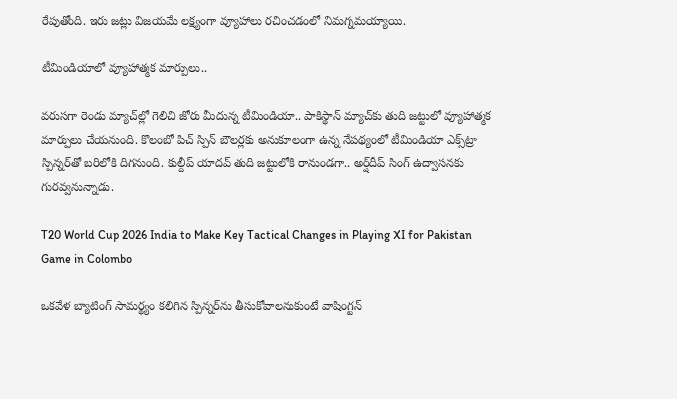రేపుతోంది. ఇరు జట్లు విజయమే లక్ష్యంగా వ్యూహాలు రచించడంలో నిమగ్నమయ్యాయి.

టీమిండియాలో వ్యూహాత్మక మార్పులు..

వరుసగా రెండు మ్యాచ్‌ల్లో గెలిచి జోరు మీదున్న టీమిండియా.. పాకిస్థాన్ మ్యాచ్‌కు తుది జట్టులో వ్యూహాత్మక మార్పులు చేయనుంది. కొలంబో పిచ్ స్పిన్ బౌలర్లకు అనుకూలంగా ఉన్న నేపథ్యంలో టీమిండియా ఎక్స్‌ట్రా స్పిన్నర్‌తో బరిలోకి దిగనుంది. కుల్దీప్ యాదవ్ తుది జట్టులోకి రానుండగా.. అర్ష్‌దీప్ సింగ్ ఉద్వాసనకు గురవ్వనున్నాడు.

T20 World Cup 2026 India to Make Key Tactical Changes in Playing XI for Pakistan Game in Colombo

ఒకవేళ బ్యాటింగ్ సామర్థ్యం కలిగిన స్పిన్నర్‌ను తీసుకోవాలనుకుంటే వాషింగ్టన్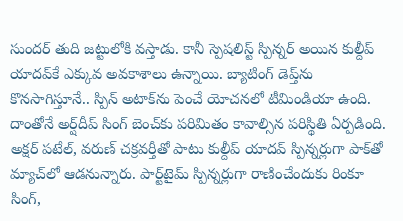సుందర్ తుది జట్టులోకి వస్తాడు. కానీ స్పెషలిస్ట్ స్పిన్నర్ అయిన కుల్దీప్ యాదవ్‌కే ఎక్కువ అవకాశాలు ఉన్నాయి. బ్యాటింగ్ డెప్త్‌ను కొనసాగిస్తూనే.. స్పిన్ అటాక్‌ను పెంచే యోచనలో టీమిండియా ఉంది. దాంతోనే అర్ష్‌దీప్ సింగ్ బెంచ్‌కు పరిమితం కావాల్సిన పరిస్థితి ఏర్పడింది. అక్షర్ పటేల్, వరుణ్ చక్రవర్తీతో పాటు కుల్దీప్ యాదవ్ స్పిన్నర్లుగా పాక్‌తో మ్యాచ్‌లో ఆడనున్నారు. పార్ట్‌టైమ్ స్పిన్నర్లుగా రాణించేందుకు రింకూ సింగ్,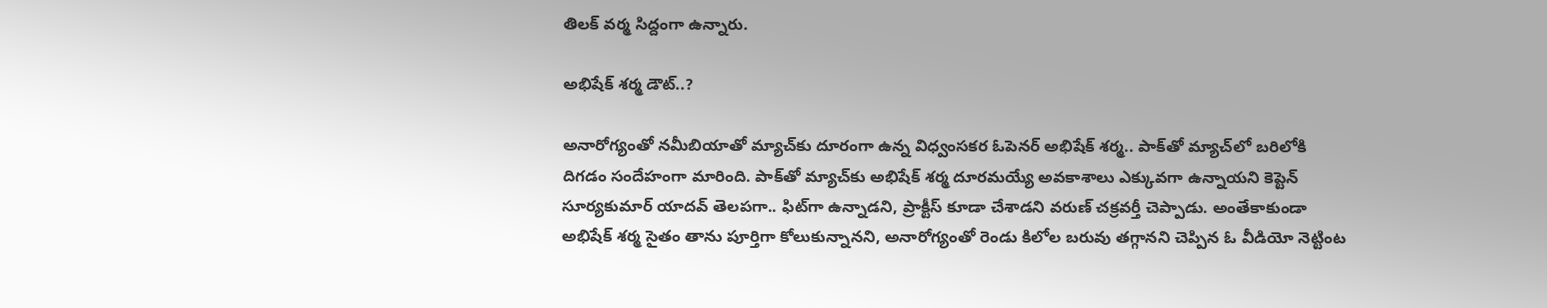తిలక్ వర్మ సిద్దంగా ఉన్నారు.

అభిషేక్ శర్మ డౌట్..?

అనారోగ్యంతో నమీబియాతో మ్యాచ్‌కు దూరంగా ఉన్న విధ్వంసకర ఓపెనర్ అభిషేక్ శర్మ.. పాక్‌తో మ్యాచ్‌లో బరిలోకి దిగడం సందేహంగా మారింది. పాక్‌తో మ్యాచ్‌కు అభిషేక్ శర్మ దూరమయ్యే అవకాశాలు ఎక్కువగా ఉన్నాయని కెప్టెన్ సూర్యకుమార్ యాదవ్ తెలపగా.. ఫిట్‌గా ఉన్నాడని, ప్రాక్టీస్ కూడా చేశాడని వరుణ్ చక్రవర్తీ చెప్పాడు. అంతేకాకుండా అభిషేక్ శర్మ సైతం తాను పూర్తిగా కోలుకున్నానని, అనారోగ్యంతో రెండు కిలోల బరువు తగ్గానని చెప్పిన ఓ వీడియో నెట్టింట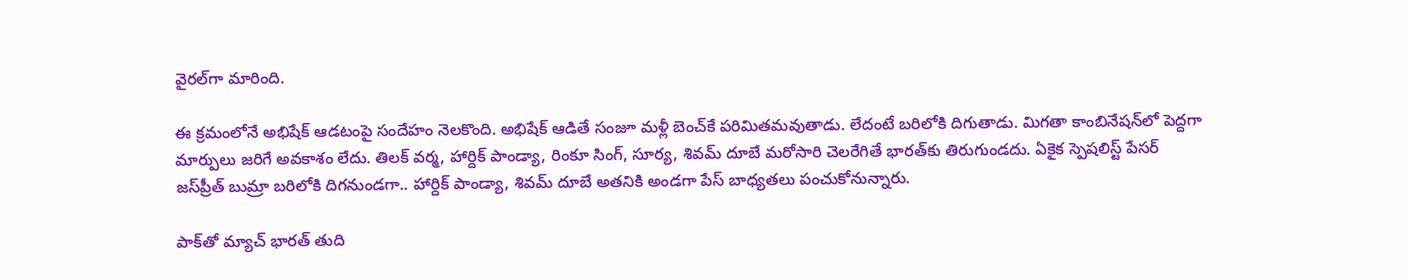వైరల్‌గా మారింది.

ఈ క్రమంలోనే అభిషేక్ ఆడటంపై సందేహం నెలకొంది. అభిషేక్ ఆడితే సంజూ మళ్లీ బెంచ్‌కే పరిమితమవుతాడు. లేదంటే బరిలోకి దిగుతాడు. మిగతా కాంబినేషన్‌లో పెద్దగా మార్పులు జరిగే అవకాశం లేదు. తిలక్ వర్మ, హార్దిక్ పాండ్యా, రింకూ సింగ్, సూర్య, శివమ్ దూబే మరోసారి చెలరేగితే భారత్‌కు తిరుగుండదు. ఏకైక స్పెషలిస్ట్ పేసర్ జస్‌ప్రీత్ బుమ్రా బరిలోకి దిగనుండగా.. హార్దిక్ పాండ్యా, శివమ్ దూబే అతనికి అండగా పేస్ బాధ్యతలు పంచుకోనున్నారు.

పాక్‌తో మ్యాచ్ భారత్ తుది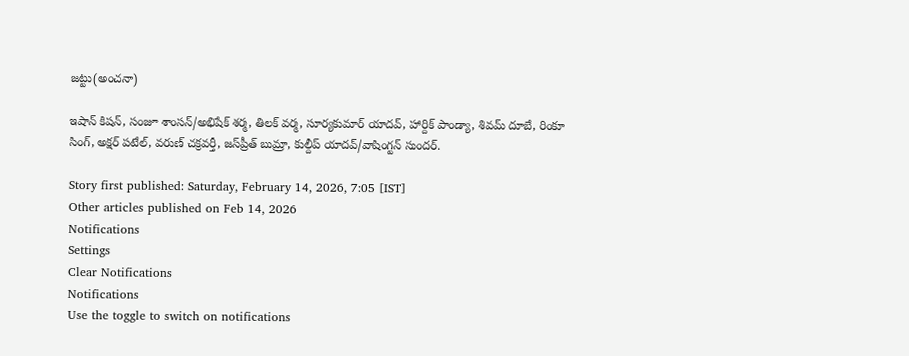జట్టు(అంచనా)

ఇషాన్ కిషన్, సంజూ శాంసన్/అభిషేక్ శర్మ, తిలక్ వర్మ, సూర్యకుమార్ యాదవ్, హార్దిక్ పాండ్యా, శివమ్ దూబే, రింకూ సింగ్, అక్షర్ పటేల్, వరుణ్ చక్రవర్తీ, జస్‌ప్రీత్ బుమ్రా, కుల్దీప్ యాదవ్/వాషింగ్టన్ సుందర్.

Story first published: Saturday, February 14, 2026, 7:05 [IST]
Other articles published on Feb 14, 2026
Notifications
Settings
Clear Notifications
Notifications
Use the toggle to switch on notifications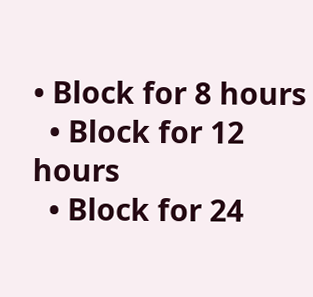• Block for 8 hours
  • Block for 12 hours
  • Block for 24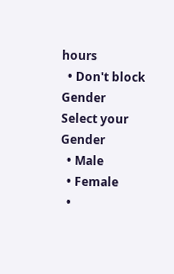hours
  • Don't block
Gender
Select your Gender
  • Male
  • Female
  •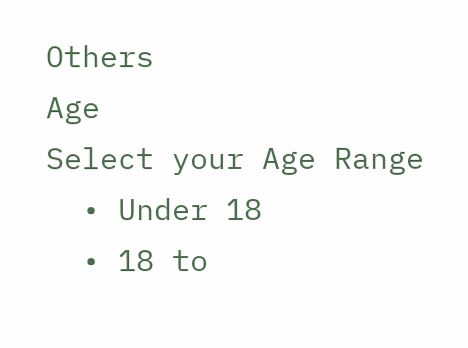Others
Age
Select your Age Range
  • Under 18
  • 18 to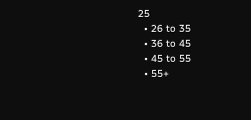25
  • 26 to 35
  • 36 to 45
  • 45 to 55
  • 55+